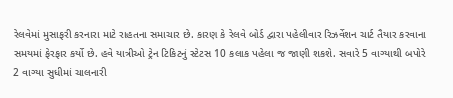રેલવેમાં મુસાફરી કરનારા માટે રાહતના સમાચાર છે. કારણ કે રેલવે બોર્ડ દ્વારા પહેલીવાર રિઝર્વેશન ચાર્ટ તૈયાર કરવાના સમયમાં ફેરફાર કર્યો છે. હવે યાત્રીઓ ટ્રેન ટિકિટનું સ્ટેટસ 10 કલાક પહેલા જ જાણી શકશે. સવારે 5 વાગ્યાથી બપોરે 2 વાગ્યા સુધીમાં ચાલનારી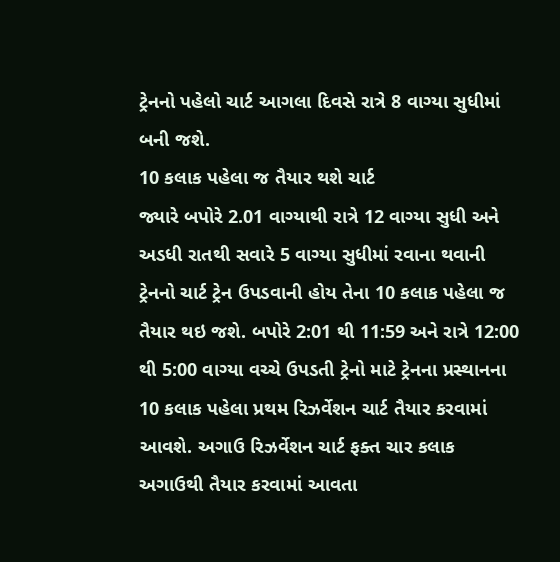ટ્રેનનો પહેલો ચાર્ટ આગલા દિવસે રાત્રે 8 વાગ્યા સુધીમાં બની જશે.
10 કલાક પહેલા જ તૈયાર થશે ચાર્ટ
જ્યારે બપોરે 2.01 વાગ્યાથી રાત્રે 12 વાગ્યા સુધી અને અડધી રાતથી સવારે 5 વાગ્યા સુધીમાં રવાના થવાની ટ્રેનનો ચાર્ટ ટ્રેન ઉપડવાની હોય તેના 10 કલાક પહેલા જ તૈયાર થઇ જશે. બપોરે 2:01 થી 11:59 અને રાત્રે 12:00 થી 5:00 વાગ્યા વચ્ચે ઉપડતી ટ્રેનો માટે ટ્રેનના પ્રસ્થાનના 10 કલાક પહેલા પ્રથમ રિઝર્વેશન ચાર્ટ તૈયાર કરવામાં આવશે. અગાઉ રિઝર્વેશન ચાર્ટ ફક્ત ચાર કલાક અગાઉથી તૈયાર કરવામાં આવતા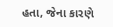હતા, જેના કારણે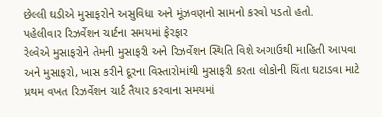છેલ્લી ઘડીએ મુસાફરોને અસુવિધા અને મૂંઝવણનો સામનો કરવો પડતો હતો.
પહેલીવાર રિઝર્વેશન ચાર્ટના સમયમાં ફેરફાર
રેલ્વેએ મુસાફરોને તેમની મુસાફરી અને રિઝર્વેશન સ્થિતિ વિશે અગાઉથી માહિતી આપવા અને મુસાફરો, ખાસ કરીને દૂરના વિસ્તારોમાંથી મુસાફરી કરતા લોકોની ચિંતા ઘટાડવા માટે પ્રથમ વખત રિઝર્વેશન ચાર્ટ તૈયાર કરવાના સમયમાં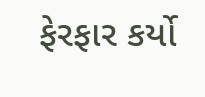ફેરફાર કર્યો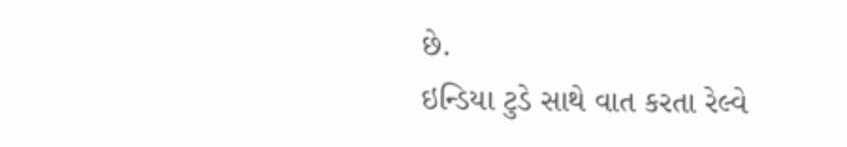છે.
ઇન્ડિયા ટુડે સાથે વાત કરતા રેલ્વે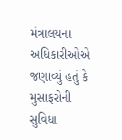મંત્રાલયના અધિકારીઓએ જણાવ્યું હતું કે મુસાફરોની સુવિધા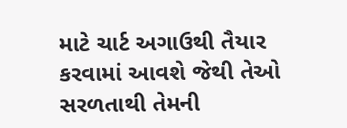માટે ચાર્ટ અગાઉથી તૈયાર કરવામાં આવશે જેથી તેઓ સરળતાથી તેમની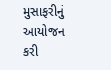મુસાફરીનું આયોજન કરી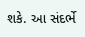શકે. આ સંદર્ભે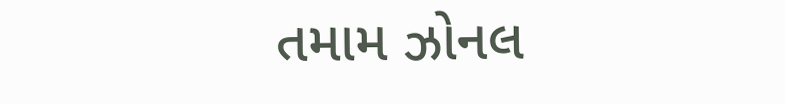તમામ ઝોનલ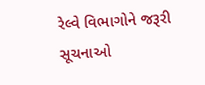રેલ્વે વિભાગોને જરૂરી સૂચનાઓ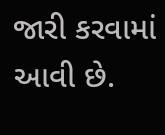જારી કરવામાં આવી છે.